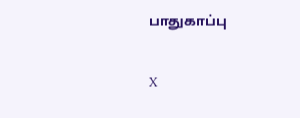பாதுகாப்பு

X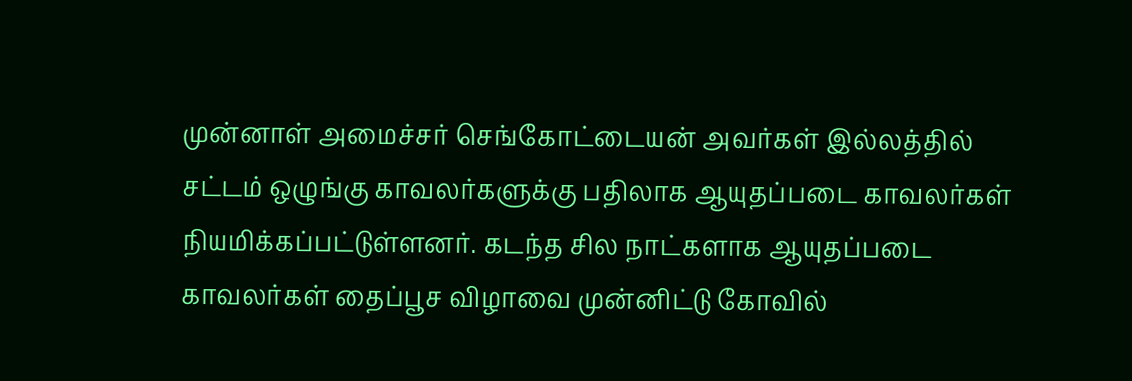முன்னாள் அமைச்சர் செங்கோட்டையன் அவர்கள் இல்லத்தில் சட்டம் ஒழுங்கு காவலர்களுக்கு பதிலாக ஆயுதப்படை காவலர்கள் நியமிக்கப்பட்டுள்ளனர். கடந்த சில நாட்களாக ஆயுதப்படை காவலர்கள் தைப்பூச விழாவை முன்னிட்டு கோவில்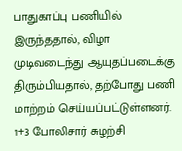பாதுகாப்பு பணியில் இருந்ததால், விழா முடிவடைந்து ஆயுதப்படைக்கு திரும்பியதால், தற்போது பணி மாற்றம் செய்யப்பட்டுள்ளனர். 1+3 போலிசார் சுழற்சி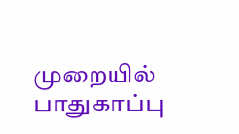முறையில் பாதுகாப்பு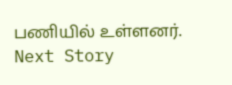பணியில் உள்ளனர்.
Next Story